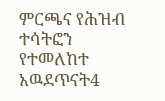ምርጫና የሕዝብ ተሳትፎን የተመለከተ አዉደጥናት4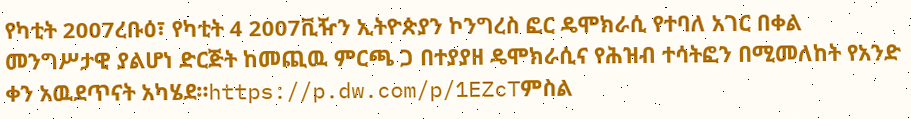የካቲት 2007ረቡዕ፣ የካቲት 4 2007ቪዥን ኢትዮጵያን ኮንግረስ ፎር ዴሞክራሲ የተባለ አገር በቀል መንግሥታዊ ያልሆነ ድርጅት ከመጪዉ ምርጫ ጋ በተያያዘ ዴሞክራሲና የሕዝብ ተሳትፎን በሚመለከት የአንድ ቀን አዉደጥናት አካሄደ።https://p.dw.com/p/1EZcTምስል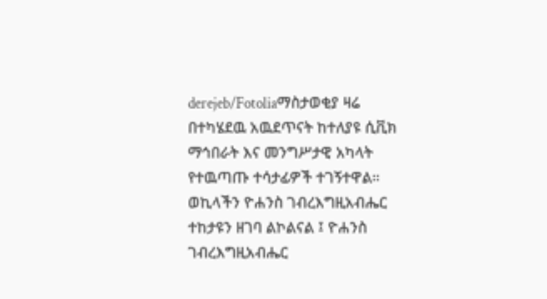derejeb/Fotoliaማስታወቂያ ዛሬ በተካሄደዉ አዉደጥናት ከተለያዩ ሲቪክ ማኅበራት እና መንግሥታዊ አካላት የተዉጣጡ ተሳታፊዎች ተገኝተዋል። ወኪላችን ዮሐንስ ገብረእግዚአብሔር ተከታዩን ዘገባ ልኮልናል ፤ ዮሐንስ ገብረእግዚአብሔር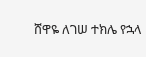ሸዋዬ ለገሠ ተክሌ የኋላ